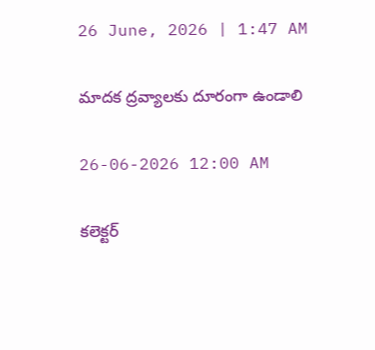26 June, 2026 | 1:47 AM

మాదక ద్రవ్యాలకు దూరంగా ఉండాలి

26-06-2026 12:00 AM

కలెక్టర్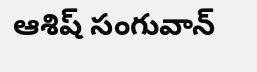ఆశిష్ సంగువాన్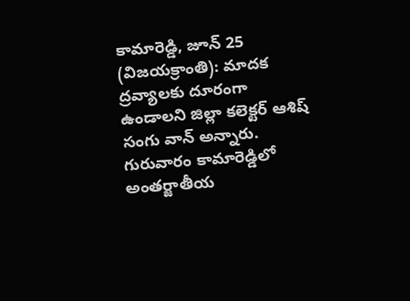కామారెడ్డి, జూన్ 25 (విజయక్రాంతి): మాదక ద్రవ్యాలకు దూరంగా ఉండాలని జిల్లా కలెక్టర్ ఆశిష్ సంగు వాన్ అన్నారు. గురువారం కామారెడ్డిలో అంతర్జాతీయ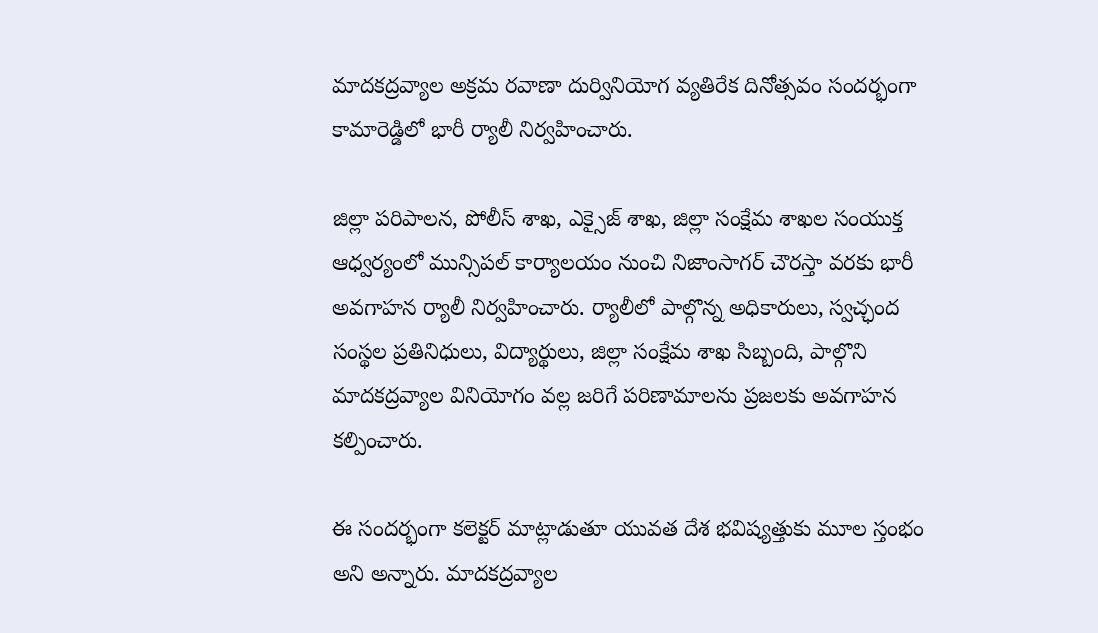మాదకద్రవ్యాల అక్రమ రవాణా దుర్వినియోగ వ్యతిరేక దినోత్సవం సందర్భంగా కామారెడ్డిలో భారీ ర్యాలీ నిర్వహించారు.

జిల్లా పరిపాలన, పోలీస్ శాఖ, ఎక్సైజ్ శాఖ, జిల్లా సంక్షేమ శాఖల సంయుక్త ఆధ్వర్యంలో మున్సిపల్ కార్యాలయం నుంచి నిజాంసాగర్ చౌరస్తా వరకు భారీ అవగాహన ర్యాలీ నిర్వహించారు. ర్యాలీలో పాల్గొన్న అధికారులు, స్వచ్ఛంద సంస్థల ప్రతినిధులు, విద్యార్థులు, జిల్లా సంక్షేమ శాఖ సిబ్బంది, పాల్గొని మాదకద్రవ్యాల వినియోగం వల్ల జరిగే పరిణామాలను ప్రజలకు అవగాహన కల్పించారు.

ఈ సందర్భంగా కలెక్టర్ మాట్లాడుతూ యువత దేశ భవిష్యత్తుకు మూల స్తంభం అని అన్నారు. మాదకద్రవ్యాల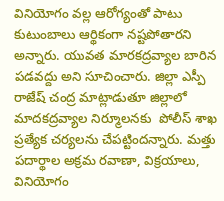వినియోగం వల్ల ఆరోగ్యంతో పాటు కుటుంబాలు ఆర్థికంగా నష్టపోతారని అన్నారు. యువత మారకద్రవ్యాల బారిన పడవద్దు అని సూచించారు. జిల్లా ఎస్పీ రాజేష్ చంద్ర మాట్లాడుతూ జిల్లాలో మాదకద్రవ్యాల నిర్మూలనకు  పోలీస్ శాఖ ప్రత్యేక చర్యలను చేపట్టిందన్నారు. మత్తు  పదార్థాల అక్రమ రవాణా, విక్రయాలు, వినియోగం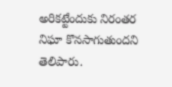అరికట్టేందుకు నిరంతర నిఘా కొనసాగుతుందని తెలిపారు.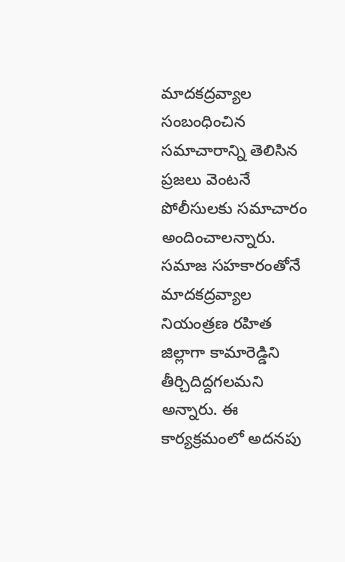మాదకద్రవ్యాల సంబంధించిన సమాచారాన్ని తెలిసిన ప్రజలు వెంటనే పోలీసులకు సమాచారం అందించాలన్నారు. సమాజ సహకారంతోనే మాదకద్రవ్యాల నియంత్రణ రహిత జిల్లాగా కామారెడ్డిని తీర్చిదిద్దగలమని అన్నారు. ఈ కార్యక్రమంలో అదనపు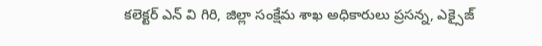కలెక్టర్ ఎన్ వి గిరి, జిల్లా సంక్షేమ శాఖ అధికారులు ప్రసన్న, ఎక్సైజ్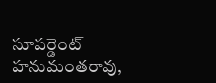సూపర్డెంట్ హనుమంతరావు,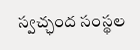స్వచ్ఛంద సంస్థల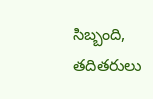సిబ్బంది, తదితరులు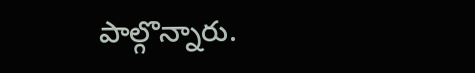పాల్గొన్నారు.